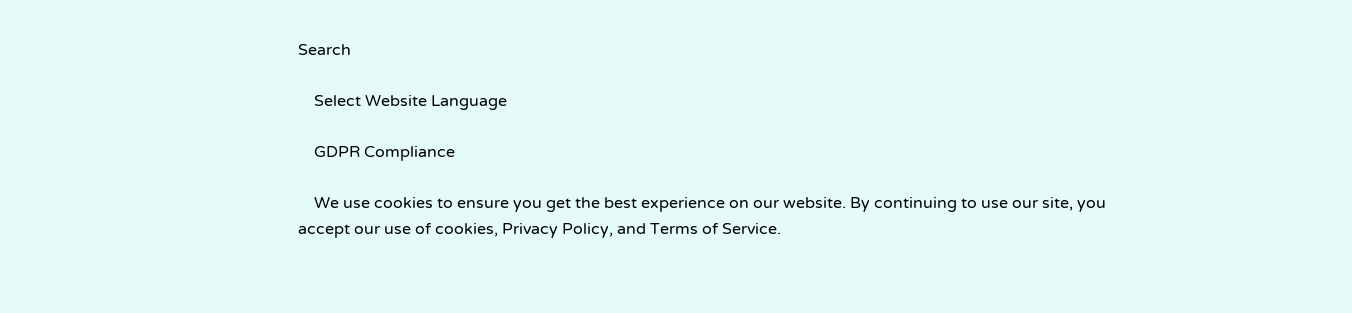Search

    Select Website Language

    GDPR Compliance

    We use cookies to ensure you get the best experience on our website. By continuing to use our site, you accept our use of cookies, Privacy Policy, and Terms of Service.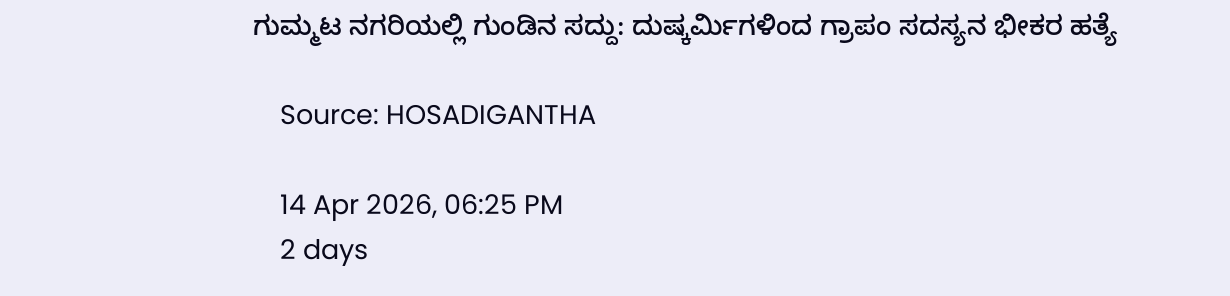ಗುಮ್ಮಟ ನಗರಿಯಲ್ಲಿ ಗುಂಡಿನ ಸದ್ದು: ದುಷ್ಕರ್ಮಿಗಳಿಂದ ಗ್ರಾಪಂ ಸದಸ್ಯನ ಭೀಕರ ಹತ್ಯೆ

    Source: HOSADIGANTHA

    14 Apr 2026, 06:25 PM
    2 days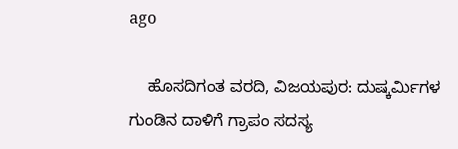ago

    ಹೊಸದಿಗಂತ ವರದಿ, ವಿಜಯಪುರ: ದುಷ್ಕರ್ಮಿಗಳ ಗುಂಡಿನ ದಾಳಿಗೆ ಗ್ರಾಪಂ ಸದಸ್ಯ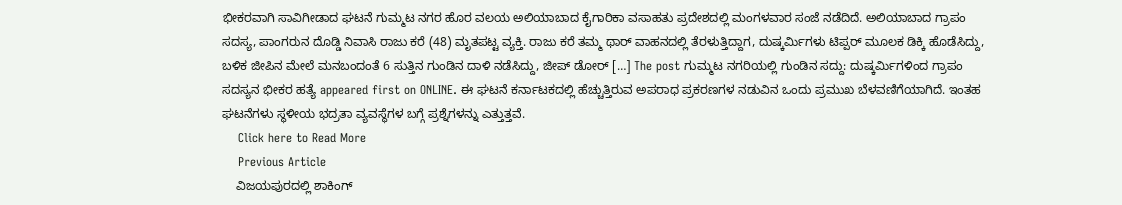ಭೀಕರವಾಗಿ ಸಾವಿಗೀಡಾದ ಘಟನೆ ಗುಮ್ಮಟ ನಗರ ಹೊರ ವಲಯ ಅಲಿಯಾಬಾದ ಕೈಗಾರಿಕಾ ವಸಾಹತು ಪ್ರದೇಶದಲ್ಲಿ ಮಂಗಳವಾರ ಸಂಜೆ ನಡೆದಿದೆ. ಅಲಿಯಾಬಾದ ಗ್ರಾಪಂ ಸದಸ್ಯ, ಪಾಂಗರುನ ದೊಡ್ಡಿ ನಿವಾಸಿ ರಾಜು ಕರೆ (48) ಮೃತಪಟ್ಟ ವ್ಯಕ್ತಿ. ರಾಜು ಕರೆ ತಮ್ಮ ಥಾರ್ ವಾಹನದಲ್ಲಿ ತೆರಳುತ್ತಿದ್ದಾಗ, ದುಷ್ಕರ್ಮಿಗಳು ಟಿಪ್ಪರ್ ಮೂಲಕ ಡಿಕ್ಕಿ ಹೊಡೆಸಿದ್ದು, ಬಳಿಕ ಜೀಪಿನ ಮೇಲೆ ಮನಬಂದಂತೆ 6 ಸುತ್ತಿನ ಗುಂಡಿನ ದಾಳಿ ನಡೆಸಿದ್ದು, ಜೀಪ್ ಡೋರ್ […] The post ಗುಮ್ಮಟ ನಗರಿಯಲ್ಲಿ ಗುಂಡಿನ ಸದ್ದು: ದುಷ್ಕರ್ಮಿಗಳಿಂದ ಗ್ರಾಪಂ ಸದಸ್ಯನ ಭೀಕರ ಹತ್ಯೆ appeared first on ONLINE. ಈ ಘಟನೆ ಕರ್ನಾಟಕದಲ್ಲಿ ಹೆಚ್ಚುತ್ತಿರುವ ಅಪರಾಧ ಪ್ರಕರಣಗಳ ನಡುವಿನ ಒಂದು ಪ್ರಮುಖ ಬೆಳವಣಿಗೆಯಾಗಿದೆ. ಇಂತಹ ಘಟನೆಗಳು ಸ್ಥಳೀಯ ಭದ್ರತಾ ವ್ಯವಸ್ಥೆಗಳ ಬಗ್ಗೆ ಪ್ರಶ್ನೆಗಳನ್ನು ಎತ್ತುತ್ತವೆ.
    Click here to Read More
    Previous Article
    ವಿಜಯಪುರದಲ್ಲಿ ಶಾಕಿಂಗ್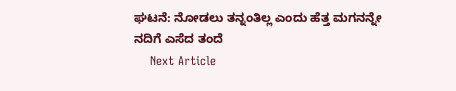ಘಟನೆ: ನೋಡಲು ತನ್ನಂತಿಲ್ಲ ಎಂದು ಹೆತ್ತ ಮಗನನ್ನೇ ನದಿಗೆ ಎಸೆದ ತಂದೆ
    Next Article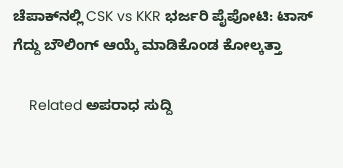ಚೆಪಾಕ್‌ನಲ್ಲಿ CSK vs KKR ಭರ್ಜರಿ ಪೈಪೋಟಿ: ಟಾಸ್ ಗೆದ್ದು ಬೌಲಿಂಗ್ ಆಯ್ಕೆ ಮಾಡಿಕೊಂಡ ಕೋಲ್ಕತ್ತಾ

    Related ಅಪರಾಧ ಸುದ್ದಿ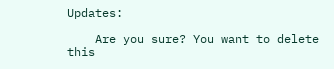Updates:

    Are you sure? You want to delete this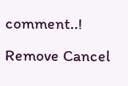comment..! Remove Cancel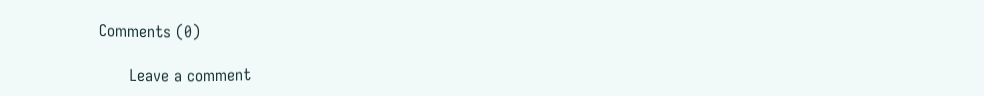Comments (0)

      Leave a comment